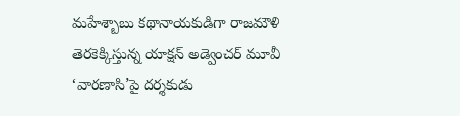మహేశ్బాబు కథానాయకుడిగా రాజమౌళి తెరకెక్కిస్తున్న యాక్షన్ అడ్వెంచర్ మూవీ ‘వారణాసి’పై దర్శకుడు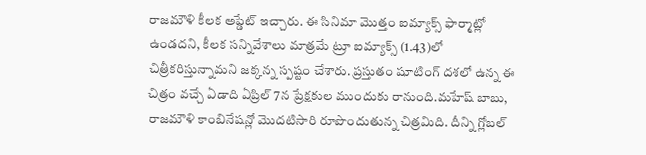రాజమౌళి కీలక అప్డేట్ ఇచ్చారు. ఈ సినిమా మొత్తం ఐమ్యాక్స్ ఫార్మాట్లో ఉండదని, కీలక సన్నివేశాలు మాత్రమే ట్రూ ఐమ్యాక్స్ (1.43)లో చిత్రీకరిస్తున్నామని జక్కన్న స్పష్టం చేశారు. ప్రస్తుతం షూటింగ్ దశలో ఉన్న ఈ చిత్రం వచ్చే ఏడాది ఏప్రిల్ 7న ప్రేక్షకుల ముందుకు రానుంది.మహేష్ బాబు, రాజమౌళి కాంబినేషన్లో మొదటిసారి రూపొందుతున్న చిత్రమిది. దీన్ని గ్లోబల్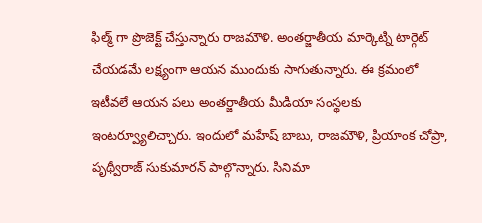ఫిల్మ్ గా ప్రొజెక్ట్ చేస్తున్నారు రాజమౌళి. అంతర్జాతీయ మార్కెట్ని టార్గెట్ చేయడమే లక్ష్యంగా ఆయన ముందుకు సాగుతున్నారు. ఈ క్రమంలో ఇటీవలే ఆయన పలు అంతర్జాతీయ మీడియా సంస్థలకు ఇంటర్వ్యూలిచ్చారు. ఇందులో మహేష్ బాబు, రాజమౌళి, ప్రియాంక చోప్రా, పృథ్వీరాజ్ సుకుమారన్ పాల్గొన్నారు. సినిమా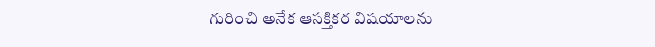గురించి అనేక ఆసక్తికర విషయాలను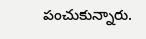పంచుకున్నారు.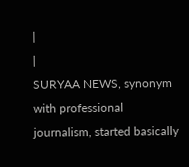|
|
SURYAA NEWS, synonym with professional journalism, started basically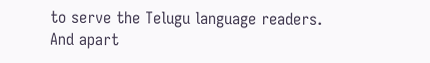to serve the Telugu language readers. And apart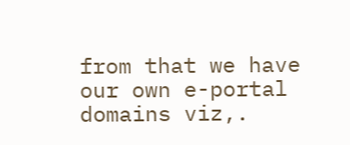from that we have our own e-portal domains viz,.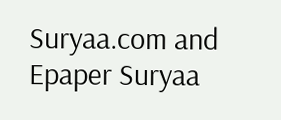Suryaa.com and Epaper Suryaa